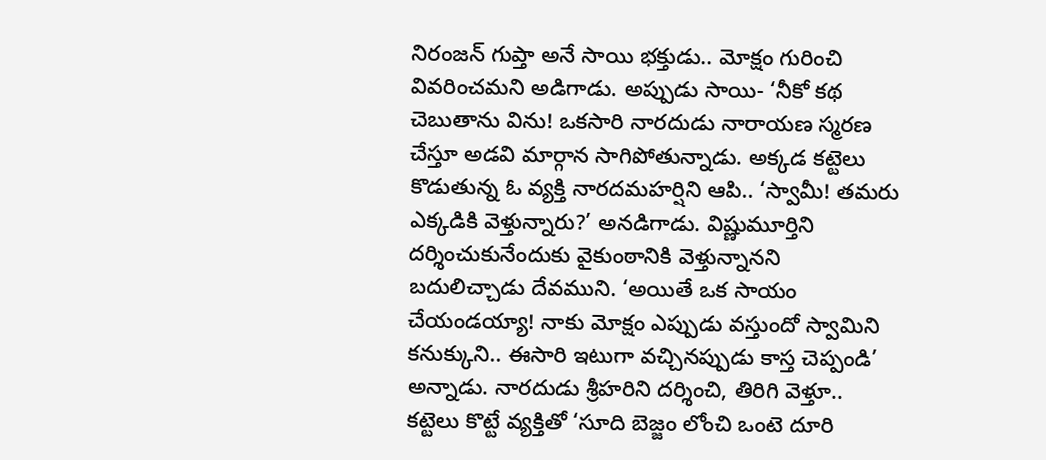నిరంజన్‌ గుప్తా అనే సాయి భక్తుడు.. మోక్షం గురించి వివరించమని అడిగాడు. అప్పుడు సాయి- ‘నీకో కథ చెబుతాను విను! ఒకసారి నారదుడు నారాయణ స్మరణ చేస్తూ అడవి మార్గాన సాగిపోతున్నాడు. అక్కడ కట్టెలు కొడుతున్న ఓ వ్యక్తి నారదమహర్షిని ఆపి.. ‘స్వామీ! తమరు ఎక్కడికి వెళ్తున్నారు?’ అనడిగాడు. విష్ణుమూర్తిని దర్శించుకునేందుకు వైకుంఠానికి వెళ్తున్నానని బదులిచ్చాడు దేవముని. ‘అయితే ఒక సాయం చేయండయ్యా! నాకు మోక్షం ఎప్పుడు వస్తుందో స్వామిని కనుక్కుని.. ఈసారి ఇటుగా వచ్చినప్పుడు కాస్త చెప్పండి’ అన్నాడు. నారదుడు శ్రీహరిని దర్శించి, తిరిగి వెళ్తూ.. కట్టెలు కొట్టే వ్యక్తితో ‘సూది బెజ్జం లోంచి ఒంటె దూరి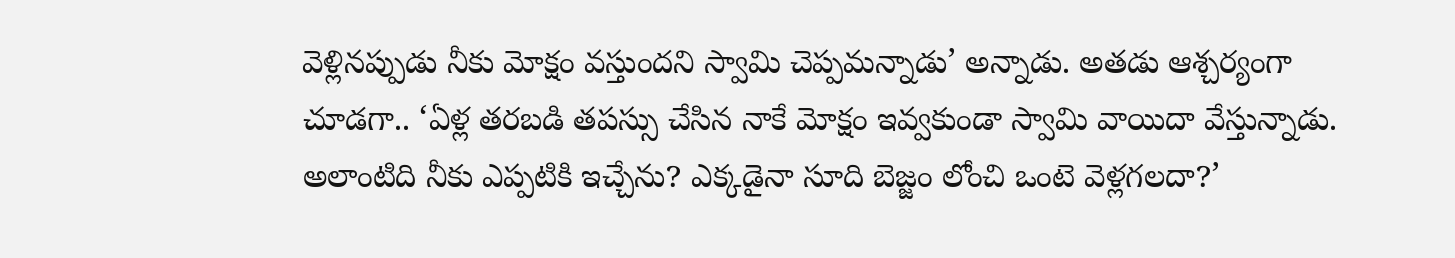వెళ్లినప్పుడు నీకు మోక్షం వస్తుందని స్వామి చెప్పమన్నాడు’ అన్నాడు. అతడు ఆశ్చర్యంగా చూడగా.. ‘ఏళ్ల తరబడి తపస్సు చేసిన నాకే మోక్షం ఇవ్వకుండా స్వామి వాయిదా వేస్తున్నాడు. అలాంటిది నీకు ఎప్పటికి ఇచ్చేను? ఎక్కడైనా సూది బెజ్జం లోంచి ఒంటె వెళ్లగలదా?’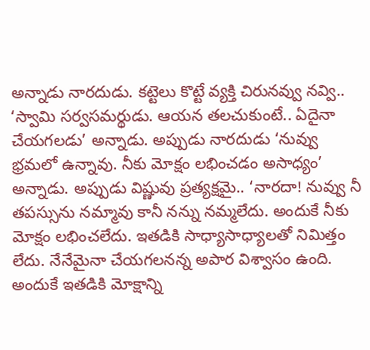అన్నాడు నారదుడు. కట్టెలు కొట్టే వ్యక్తి చిరునవ్వు నవ్వి.. ‘స్వామి సర్వసమర్థుడు. ఆయన తలచుకుంటే.. ఏదైనా చేయగలడు’ అన్నాడు. అప్పుడు నారదుడు ‘నువ్వు భ్రమలో ఉన్నావు. నీకు మోక్షం లభించడం అసాధ్యం’ అన్నాడు. అప్పుడు విష్ణువు ప్రత్యక్షమై.. ‘నారదా! నువ్వు నీ తపస్సును నమ్మావు కానీ నన్ను నమ్మలేదు. అందుకే నీకు మోక్షం లభించలేదు. ఇతడికి సాధ్యాసాధ్యాలతో నిమిత్తం లేదు. నేనేమైనా చేయగలనన్న అపార విశ్వాసం ఉంది. అందుకే ఇతడికి మోక్షాన్ని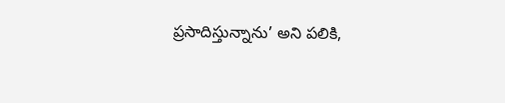ప్రసాదిస్తున్నాను’ అని పలికి,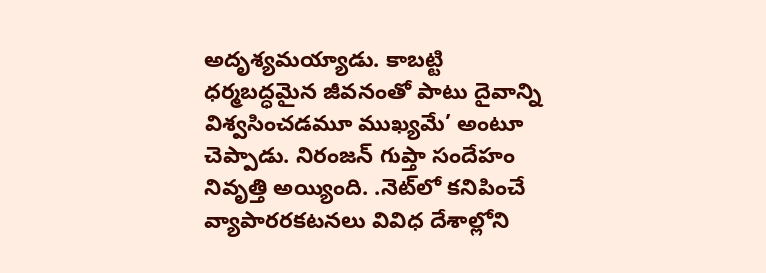అదృశ్యమయ్యాడు. కాబట్టి ధర్మబద్ధమైన జీవనంతో పాటు దైవాన్ని విశ్వసించడమూ ముఖ్యమే’ అంటూ చెప్పాడు. నిరంజన్‌ గుప్తా సందేహం నివృత్తి అయ్యింది. .నెట్‌లో కనిపించే వ్యాపారరకటనలు వివిధ దేశాల్లోని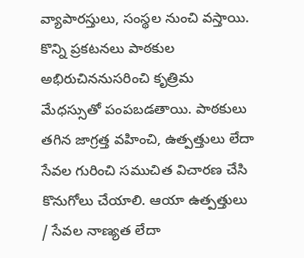వ్యాపారస్తులు, సంస్థల నుంచి వస్తాయి. కొన్ని ప్రకటనలు పాఠకుల అభిరుచిననుసరించి కృత్రిమ మేధస్సుతో పంపబడతాయి. పాఠకులు తగిన జాగ్రత్త వహించి, ఉత్పత్తులు లేదా సేవల గురించి సముచిత విచారణ చేసి కొనుగోలు చేయాలి. ఆయా ఉత్పత్తులు / సేవల నాణ్యత లేదా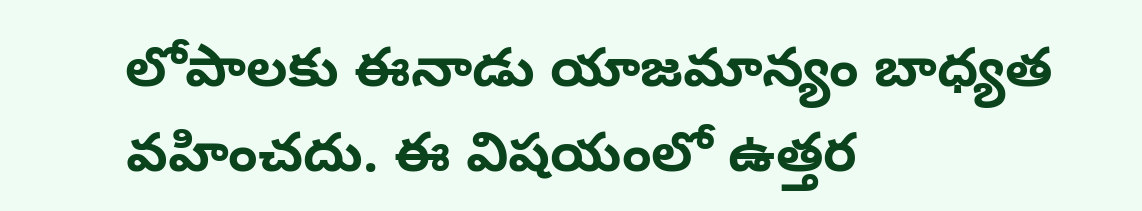లోపాలకు ఈనాడు యాజమాన్యం బాధ్యత వహించదు. ఈ విషయంలో ఉత్తర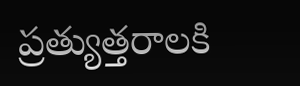ప్రత్యుత్తరాలకి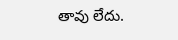తావు లేదు.